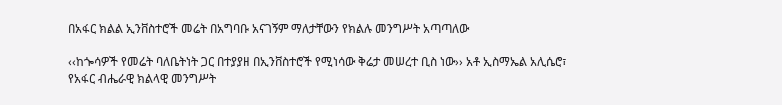በአፋር ክልል ኢንቨስተሮች መሬት በአግባቡ አናገኝም ማለታቸውን የክልሉ መንግሥት አጣጣለው

‹‹ከጐሳዎች የመሬት ባለቤትነት ጋር በተያያዘ በኢንቨስተሮች የሚነሳው ቅሬታ መሠረተ ቢስ ነው›› አቶ ኢስማኤል አሊሴሮ፣ የአፋር ብሔራዊ ክልላዊ መንግሥት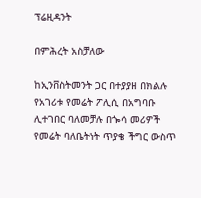ፕሬዚዳንት

በምሕረት አስቻለው

ከኢንቨስትመንት ጋር በተያያዘ በክልሉ የአገሪቱ የመሬት ፖሊሲ በአግባቡ ሊተገበር ባለመቻሉ በጐሳ መሪዎች የመሬት ባለቤትነት ጥያቄ ችግር ውስጥ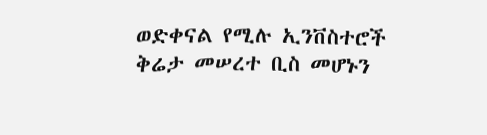ወድቀናል የሚሉ ኢንቨስተሮች ቅሬታ መሠረተ ቢስ መሆኑን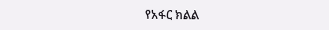የአፋር ክልል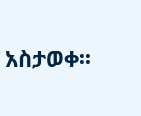አስታወቀ፡፡